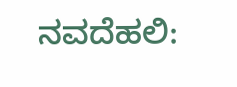ನವದೆಹಲಿ: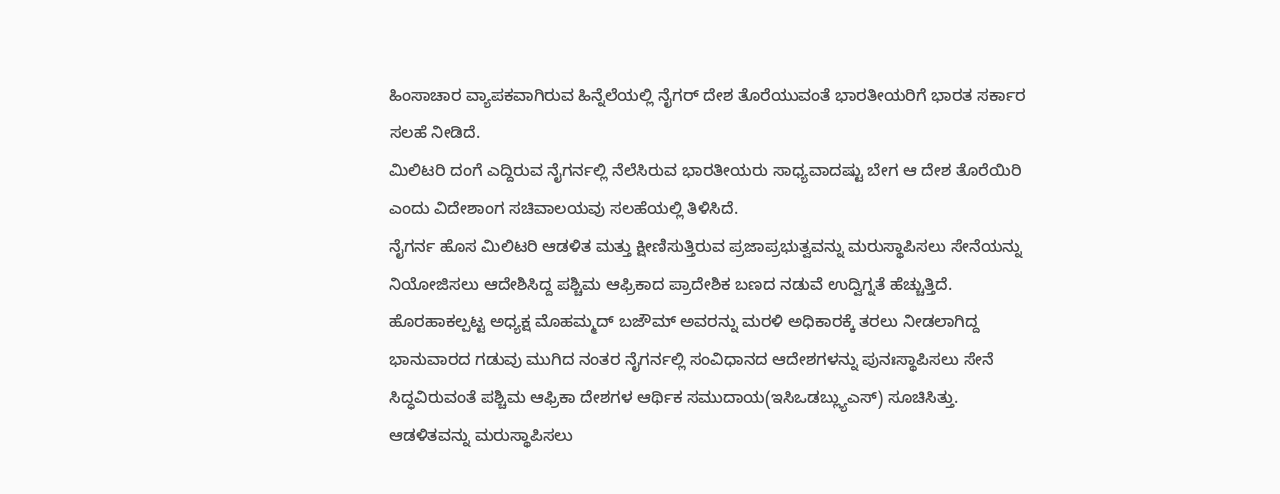ಹಿಂಸಾಚಾರ ವ್ಯಾಪಕವಾಗಿರುವ ಹಿನ್ನೆಲೆಯಲ್ಲಿ ನೈಗರ್ ದೇಶ ತೊರೆಯುವಂತೆ ಭಾರತೀಯರಿಗೆ ಭಾರತ ಸರ್ಕಾರ ಸಲಹೆ ನೀಡಿದೆ.
ಮಿಲಿಟರಿ ದಂಗೆ ಎದ್ದಿರುವ ನೈಗರ್ನಲ್ಲಿ ನೆಲೆಸಿರುವ ಭಾರತೀಯರು ಸಾಧ್ಯವಾದಷ್ಟು ಬೇಗ ಆ ದೇಶ ತೊರೆಯಿರಿ ಎಂದು ವಿದೇಶಾಂಗ ಸಚಿವಾಲಯವು ಸಲಹೆಯಲ್ಲಿ ತಿಳಿಸಿದೆ.
ನೈಗರ್ನ ಹೊಸ ಮಿಲಿಟರಿ ಆಡಳಿತ ಮತ್ತು ಕ್ಷೀಣಿಸುತ್ತಿರುವ ಪ್ರಜಾಪ್ರಭುತ್ವವನ್ನು ಮರುಸ್ಥಾಪಿಸಲು ಸೇನೆಯನ್ನು ನಿಯೋಜಿಸಲು ಆದೇಶಿಸಿದ್ದ ಪಶ್ಚಿಮ ಆಫ್ರಿಕಾದ ಪ್ರಾದೇಶಿಕ ಬಣದ ನಡುವೆ ಉದ್ವಿಗ್ನತೆ ಹೆಚ್ಚುತ್ತಿದೆ.
ಹೊರಹಾಕಲ್ಪಟ್ಟ ಅಧ್ಯಕ್ಷ ಮೊಹಮ್ಮದ್ ಬಜೌಮ್ ಅವರನ್ನು ಮರಳಿ ಅಧಿಕಾರಕ್ಕೆ ತರಲು ನೀಡಲಾಗಿದ್ದ ಭಾನುವಾರದ ಗಡುವು ಮುಗಿದ ನಂತರ ನೈಗರ್ನಲ್ಲಿ ಸಂವಿಧಾನದ ಆದೇಶಗಳನ್ನು ಪುನಃಸ್ಥಾಪಿಸಲು ಸೇನೆ ಸಿದ್ಧವಿರುವಂತೆ ಪಶ್ಚಿಮ ಆಫ್ರಿಕಾ ದೇಶಗಳ ಆರ್ಥಿಕ ಸಮುದಾಯ(ಇಸಿಒಡಬ್ಲ್ಯುಎಸ್) ಸೂಚಿಸಿತ್ತು.
ಆಡಳಿತವನ್ನು ಮರುಸ್ಥಾಪಿಸಲು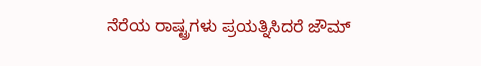ನೆರೆಯ ರಾಷ್ಟ್ರಗಳು ಪ್ರಯತ್ನಿಸಿದರೆ ಜೌಮ್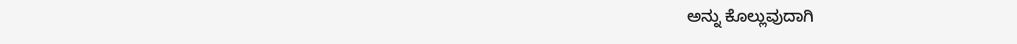ಅನ್ನು ಕೊಲ್ಲುವುದಾಗಿ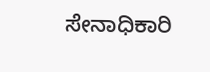ಸೇನಾಧಿಕಾರಿ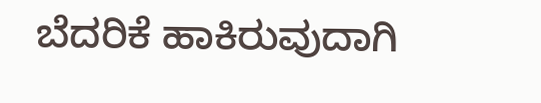ಬೆದರಿಕೆ ಹಾಕಿರುವುದಾಗಿ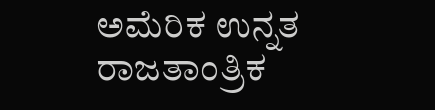ಅಮೆರಿಕ ಉನ್ನತ ರಾಜತಾಂತ್ರಿಕ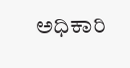ಅಧಿಕಾರಿ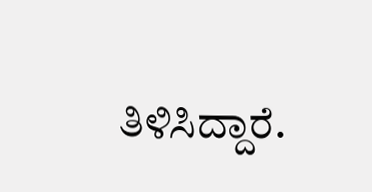ತಿಳಿಸಿದ್ದಾರೆ.